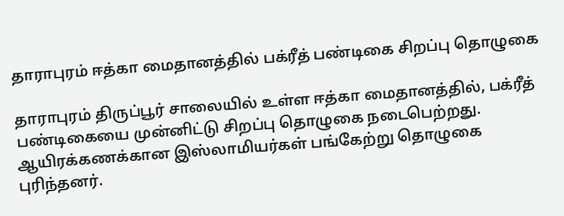தாராபுரம் ஈத்கா மைதானத்தில் பக்ரீத் பண்டிகை சிறப்பு தொழுகை

தாராபுரம் திருப்பூர் சாலையில் உள்ள ஈத்கா மைதானத்தில், பக்ரீத் பண்டிகையை முன்னிட்டு சிறப்பு தொழுகை நடைபெற்றது. ஆயிரக்கணக்கான இஸ்லாமியர்கள் பங்கேற்று தொழுகை புரிந்தனர்.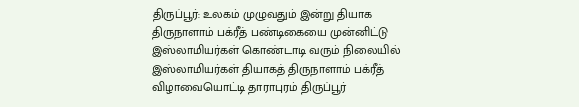திருப்பூர்: உலகம் முழுவதும் இன்று தியாக திருநாளாம் பக்ரீத் பண்டிகையை முன்னிட்டு இஸ்லாமியர்கள் கொண்டாடி வரும் நிலையில் இஸ்லாமியர்கள் தியாகத் திருநாளாம் பக்ரீத் விழாவையொட்டி தாராபுரம் திருப்பூர்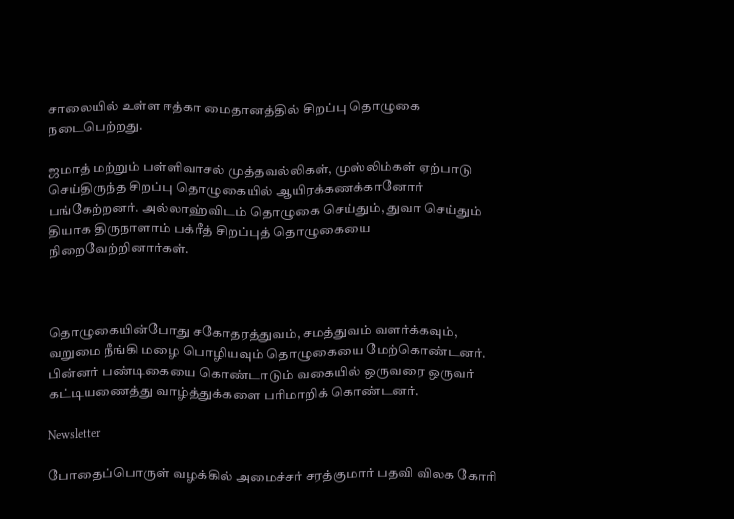சாலையில் உள்ள ஈத்கா மைதானத்தில் சிறப்பு தொழுகை நடைபெற்றது.

ஜமாத் மற்றும் பள்ளிவாசல் முத்தவல்லிகள், முஸ்லிம்கள் ஏற்பாடு செய்திருந்த சிறப்பு தொழுகையில் ஆயிரக்கணக்கானோர் பங்கேற்றனர். அல்லாஹ்விடம் தொழுகை செய்தும், துவா செய்தும் தியாக திருநாளாம் பக்ரீத் சிறப்புத் தொழுகையை நிறைவேற்றினார்கள்.



தொழுகையின்போது சகோதரத்துவம், சமத்துவம் வளர்க்கவும், வறுமை நீங்கி மழை பொழியவும் தொழுகையை மேற்கொண்டனர். பின்னர் பண்டிகையை கொண்டாடும் வகையில் ஒருவரை ஒருவர் கட்டியணைத்து வாழ்த்துக்களை பரிமாறிக் கொண்டனர்.

Newsletter

போதைப்பொருள் வழக்கில் அமைச்சர் சரத்குமார் பதவி விலக கோரி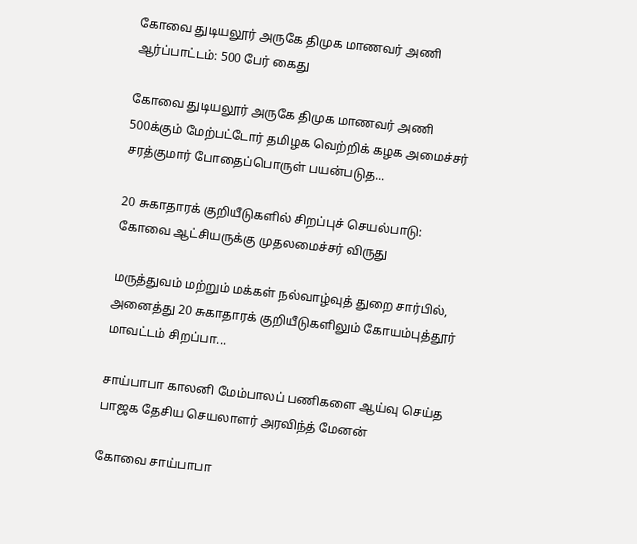கோவை துடியலூர் அருகே திமுக மாணவர் அணி ஆர்ப்பாட்டம்: 500 பேர் கைது

கோவை துடியலூர் அருகே திமுக மாணவர் அணி 500க்கும் மேற்பட்டோர் தமிழக வெற்றிக் கழக அமைச்சர் சரத்குமார் போதைப்பொருள் பயன்படுத...

20 சுகாதாரக் குறியீடுகளில் சிறப்புச் செயல்பாடு: கோவை ஆட்சியருக்கு முதலமைச்சர் விருது

மருத்துவம் மற்றும் மக்கள் நல்வாழ்வுத் துறை சார்பில், அனைத்து 20 சுகாதாரக் குறியீடுகளிலும் கோயம்புத்தூர் மாவட்டம் சிறப்பா...

சாய்பாபா காலனி மேம்பாலப் பணிகளை ஆய்வு செய்த பாஜக தேசிய செயலாளர் அரவிந்த் மேனன்

கோவை சாய்பாபா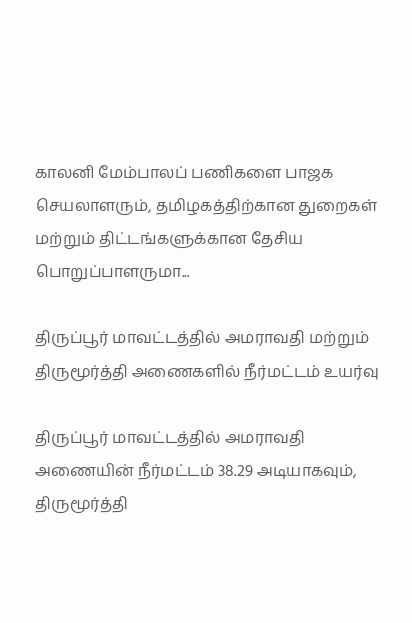காலனி மேம்பாலப் பணிகளை பாஜக செயலாளரும், தமிழகத்திற்கான துறைகள் மற்றும் திட்டங்களுக்கான தேசிய பொறுப்பாளருமா...

திருப்பூர் மாவட்டத்தில் அமராவதி மற்றும் திருமூர்த்தி அணைகளில் நீர்மட்டம் உயர்வு

திருப்பூர் மாவட்டத்தில் அமராவதி அணையின் நீர்மட்டம் 38.29 அடியாகவும், திருமூர்த்தி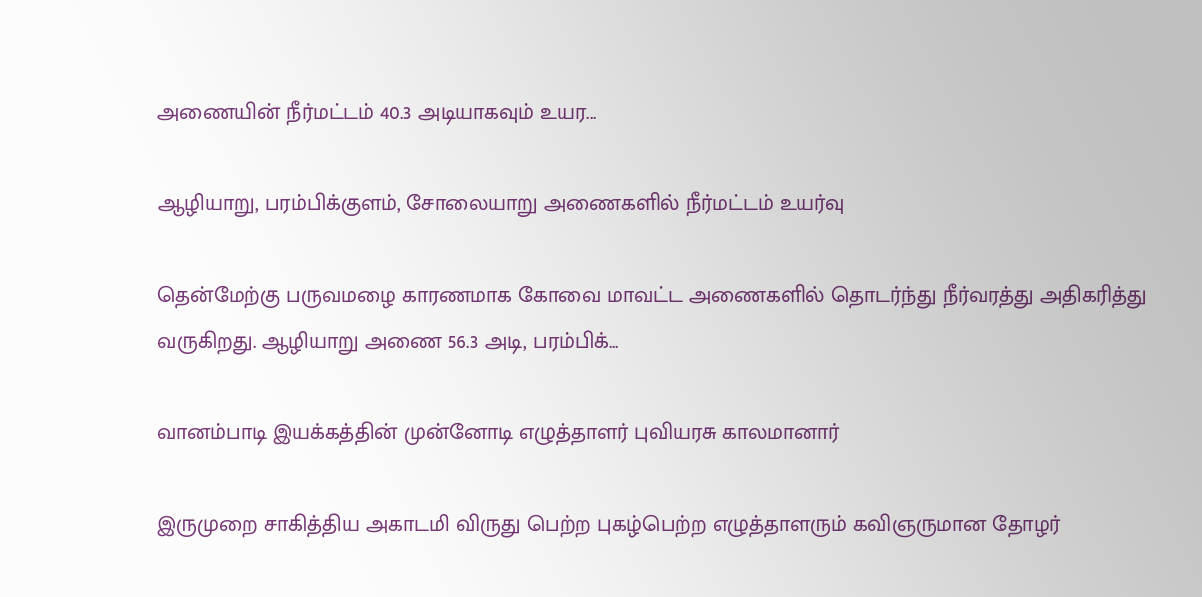அணையின் நீர்மட்டம் 40.3 அடியாகவும் உயர...

ஆழியாறு, பரம்பிக்குளம், சோலையாறு அணைகளில் நீர்மட்டம் உயர்வு

தென்மேற்கு பருவமழை காரணமாக கோவை மாவட்ட அணைகளில் தொடர்ந்து நீர்வரத்து அதிகரித்து வருகிறது. ஆழியாறு அணை 56.3 அடி, பரம்பிக்...

வானம்பாடி இயக்கத்தின் முன்னோடி எழுத்தாளர் புவியரசு காலமானார்

இருமுறை சாகித்திய அகாடமி விருது பெற்ற புகழ்பெற்ற எழுத்தாளரும் கவிஞருமான தோழர்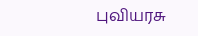புவியரசு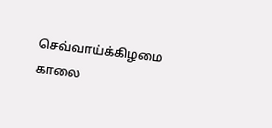செவ்வாய்க்கிழமை காலை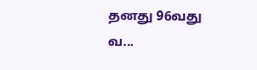தனது 96வது வ...